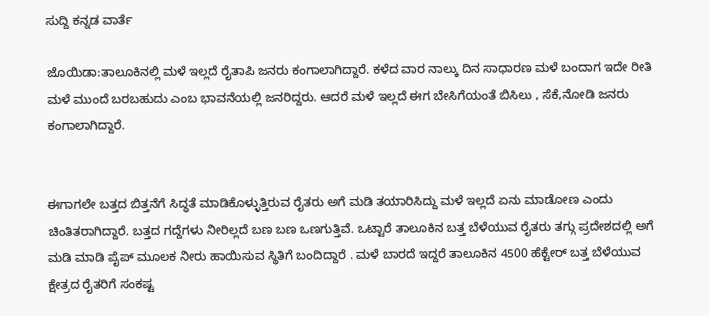ಸುದ್ದಿ ಕನ್ನಡ ವಾರ್ತೆ

ಜೊಯಿಡಾ:ತಾಲೂಕಿನಲ್ಲಿ ಮಳೆ ಇಲ್ಲದೆ ರೈತಾಪಿ ಜನರು ಕಂಗಾಲಾಗಿದ್ದಾರೆ. ಕಳೆದ ವಾರ ನಾಲ್ಕು ದಿನ ಸಾಧಾರಣ ಮಳೆ ಬಂದಾಗ ಇದೇ ರೀತಿ ಮಳೆ ಮುಂದೆ ಬರಬಹುದು ಎಂಬ ಭಾವನೆಯಲ್ಲಿ ಜನರಿದ್ದರು. ಆದರೆ ಮಳೆ ಇಲ್ಲದೆ ಈಗ ಬೇಸಿಗೆಯಂತೆ ಬಿಸಿಲು , ಸೆಕೆ,ನೋಡಿ ಜನರು ಕಂಗಾಲಾಗಿದ್ದಾರೆ.


ಈಗಾಗಲೇ ಬತ್ತದ ಬಿತ್ತನೆಗೆ ಸಿದ್ಧತೆ ಮಾಡಿಕೊಳ್ಳುತ್ತಿರುವ ರೈತರು ಅಗೆ ಮಡಿ ತಯಾರಿಸಿದ್ದು ಮಳೆ ಇಲ್ಲದೆ ಏನು ಮಾಡೋಣ ಎಂದು ಚಿಂತಿತರಾಗಿದ್ದಾರೆ. ಬತ್ತದ ಗದ್ದೆಗಳು ನೀರಿಲ್ಲದೆ ಬಣ ಬಣ ಒಣಗುತ್ತಿವೆ. ಒಟ್ಟಾರೆ ತಾಲೂಕಿನ ಬತ್ತ ಬೆಳೆಯುವ ರೈತರು ತಗ್ಗು ಪ್ರದೇಶದಲ್ಲಿ ಅಗೆ ಮಡಿ ಮಾಡಿ ಪೈಪ್ ಮೂಲಕ ನೀರು ಹಾಯಿಸುವ ಸ್ಥಿತಿಗೆ ಬಂದಿದ್ದಾರೆ . ಮಳೆ ಬಾರದೆ ಇದ್ದರೆ ತಾಲೂಕಿನ 4500 ಹೆಕ್ಟೇರ್ ಬತ್ತ ಬೆಳೆಯುವ ಕ್ಷೇತ್ರದ ರೈತರಿಗೆ ಸಂಕಷ್ಟ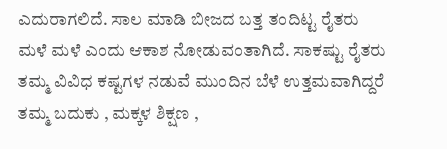ಎದುರಾಗಲಿದೆ. ಸಾಲ ಮಾಡಿ ಬೀಜದ ಬತ್ತ ತಂದಿಟ್ಟ ರೈತರು ಮಳೆ ಮಳೆ ಎಂದು ಆಕಾಶ ನೋಡುವಂತಾಗಿದೆ. ಸಾಕಷ್ಟು ರೈತರು ತಮ್ಮ ವಿವಿಧ ಕಷ್ಟಗಳ ನಡುವೆ ಮುಂದಿನ ಬೆಳೆ ಉತ್ತಮವಾಗಿದ್ದರೆ ತಮ್ಮ ಬದುಕು , ಮಕ್ಕಳ ಶಿಕ್ಷಣ ,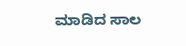ಮಾಡಿದ ಸಾಲ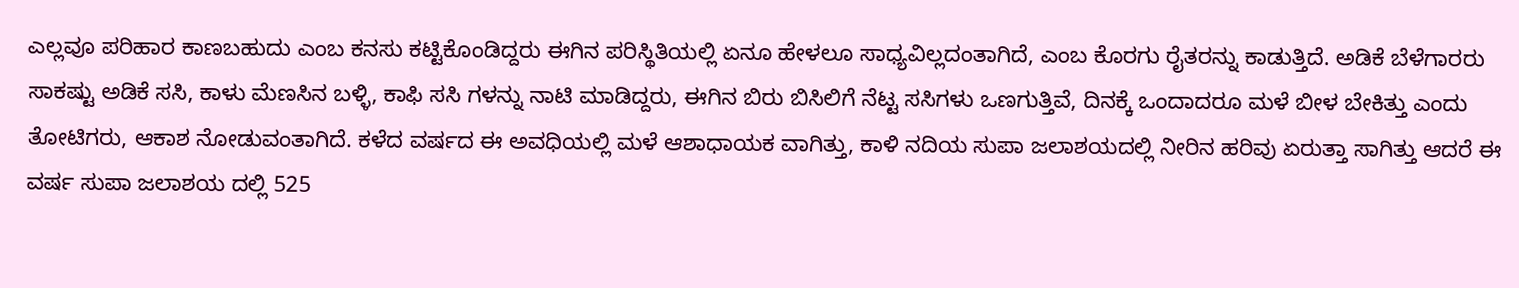ಎಲ್ಲವೂ ಪರಿಹಾರ ಕಾಣಬಹುದು ಎಂಬ ಕನಸು ಕಟ್ಟಿಕೊಂಡಿದ್ದರು ಈಗಿನ ಪರಿಸ್ಥಿತಿಯಲ್ಲಿ ಏನೂ ಹೇಳಲೂ ಸಾಧ್ಯವಿಲ್ಲದಂತಾಗಿದೆ, ಎಂಬ ಕೊರಗು ರೈತರನ್ನು ಕಾಡುತ್ತಿದೆ. ಅಡಿಕೆ ಬೆಳೆಗಾರರು ಸಾಕಷ್ಟು ಅಡಿಕೆ ಸಸಿ, ಕಾಳು ಮೆಣಸಿನ ಬಳ್ಳಿ, ಕಾಫಿ ಸಸಿ ಗಳನ್ನು ನಾಟಿ ಮಾಡಿದ್ದರು, ಈಗಿನ ಬಿರು ಬಿಸಿಲಿಗೆ ನೆಟ್ಟ ಸಸಿಗಳು ಒಣಗುತ್ತಿವೆ, ದಿನಕ್ಕೆ ಒಂದಾದರೂ ಮಳೆ ಬೀಳ ಬೇಕಿತ್ತು ಎಂದು ತೋಟಿಗರು, ಆಕಾಶ ನೋಡುವಂತಾಗಿದೆ. ಕಳೆದ ವರ್ಷದ ಈ ಅವಧಿಯಲ್ಲಿ ಮಳೆ ಆಶಾಧಾಯಕ ವಾಗಿತ್ತು, ಕಾಳಿ ನದಿಯ ಸುಪಾ ಜಲಾಶಯದಲ್ಲಿ ನೀರಿನ ಹರಿವು ಏರುತ್ತಾ ಸಾಗಿತ್ತು ಆದರೆ ಈ ವರ್ಷ ಸುಪಾ ಜಲಾಶಯ ದಲ್ಲಿ 525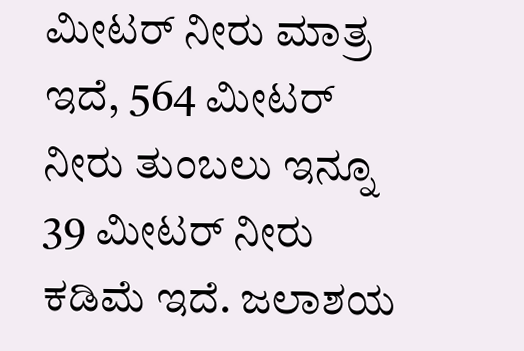ಮೀಟರ್ ನೀರು ಮಾತ್ರ ಇದೆ, 564 ಮೀಟರ್ ನೀರು ತುಂಬಲು ಇನ್ನೂ 39 ಮೀಟರ್ ನೀರು ಕಡಿಮೆ ಇದೆ. ಜಲಾಶಯ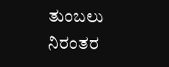ತುಂಬಲು ನಿರಂತರ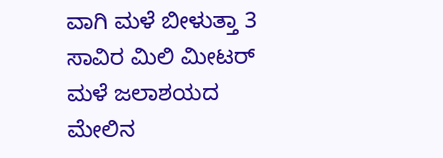ವಾಗಿ ಮಳೆ ಬೀಳುತ್ತಾ 3 ಸಾವಿರ ಮಿಲಿ ಮೀಟರ್ ಮಳೆ ಜಲಾಶಯದ ಮೇಲಿನ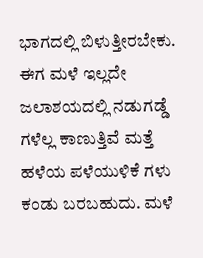ಭಾಗದಲ್ಲಿ ಬಿಳುತ್ತೀರಬೇಕು. ಈಗ ಮಳೆ ಇಲ್ಲದೇ ಜಲಾಶಯದಲ್ಲಿ ನಡುಗಡ್ಡೆ ಗಳೆಲ್ಲ ಕಾಣುತ್ತಿವೆ ಮತ್ತೆ ಹಳೆಯ ಪಳೆಯುಳಿಕೆ ಗಳು ಕಂಡು ಬರಬಹುದು. ಮಳೆ